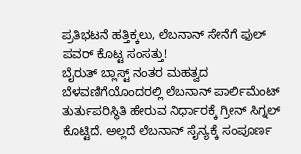ಪ್ರತಿಭಟನೆ ಹತ್ತಿಕ್ಕಲು, ಲೆಬನಾನ್ ಸೇನೆಗೆ ಫುಲ್ ಪವರ್ ಕೊಟ್ಟ ಸಂಸತ್ತು!
ಬೈರುತ್ ಬ್ಲಾಸ್ಟ್ ನಂತರ ಮಹತ್ವದ ಬೆಳವಣಿಗೆಯೊಂದರಲ್ಲಿ ಲೆಬನಾನ್ ಪಾರ್ಲಿಮೆಂಟ್ ತುರ್ತುಪರಿಸ್ಥಿತಿ ಹೇರುವ ನಿರ್ಧಾರಕ್ಕೆ ಗ್ರೀನ್ ಸಿಗ್ನಲ್ ಕೊಟ್ಟಿದೆ. ಅಲ್ಲದೆ ಲೆಬನಾನ್ ಸೈನ್ಯಕ್ಕೆ ಸಂಪೂರ್ಣ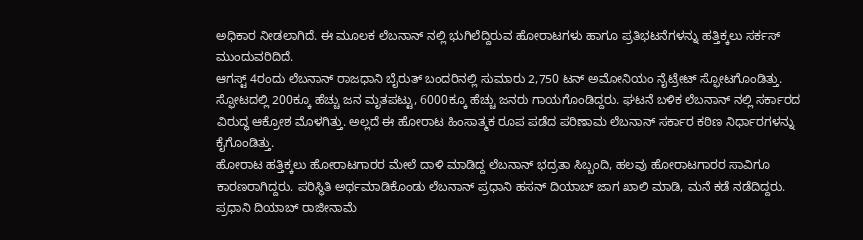ಅಧಿಕಾರ ನೀಡಲಾಗಿದೆ. ಈ ಮೂಲಕ ಲೆಬನಾನ್ ನಲ್ಲಿ ಭುಗಿಲೆದ್ದಿರುವ ಹೋರಾಟಗಳು ಹಾಗೂ ಪ್ರತಿಭಟನೆಗಳನ್ನು ಹತ್ತಿಕ್ಕಲು ಸರ್ಕಸ್ ಮುಂದುವರಿದಿದೆ.
ಆಗಸ್ಟ್ 4ರಂದು ಲೆಬನಾನ್ ರಾಜಧಾನಿ ಬೈರುತ್ ಬಂದರಿನಲ್ಲಿ ಸುಮಾರು 2,750 ಟನ್ ಅಮೋನಿಯಂ ನೈಟ್ರೇಟ್ ಸ್ಫೋಟಗೊಂಡಿತ್ತು. ಸ್ಫೋಟದಲ್ಲಿ 200ಕ್ಕೂ ಹೆಚ್ಚು ಜನ ಮೃತಪಟ್ಟು, 6000ಕ್ಕೂ ಹೆಚ್ಚು ಜನರು ಗಾಯಗೊಂಡಿದ್ದರು. ಘಟನೆ ಬಳಿಕ ಲೆಬನಾನ್ ನಲ್ಲಿ ಸರ್ಕಾರದ ವಿರುದ್ಧ ಆಕ್ರೋಶ ಮೊಳಗಿತ್ತು. ಅಲ್ಲದೆ ಈ ಹೋರಾಟ ಹಿಂಸಾತ್ಮಕ ರೂಪ ಪಡೆದ ಪರಿಣಾಮ ಲೆಬನಾನ್ ಸರ್ಕಾರ ಕಠಿಣ ನಿರ್ಧಾರಗಳನ್ನು ಕೈಗೊಂಡಿತ್ತು.
ಹೋರಾಟ ಹತ್ತಿಕ್ಕಲು ಹೋರಾಟಗಾರರ ಮೇಲೆ ದಾಳಿ ಮಾಡಿದ್ದ ಲೆಬನಾನ್ ಭದ್ರತಾ ಸಿಬ್ಬಂದಿ, ಹಲವು ಹೋರಾಟಗಾರರ ಸಾವಿಗೂ ಕಾರಣರಾಗಿದ್ದರು. ಪರಿಸ್ಥಿತಿ ಅರ್ಥಮಾಡಿಕೊಂಡು ಲೆಬನಾನ್ ಪ್ರಧಾನಿ ಹಸನ್ ದಿಯಾಬ್ ಜಾಗ ಖಾಲಿ ಮಾಡಿ, ಮನೆ ಕಡೆ ನಡೆದಿದ್ದರು. ಪ್ರಧಾನಿ ದಿಯಾಬ್ ರಾಜೀನಾಮೆ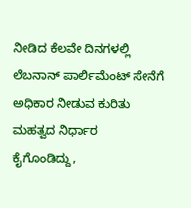ನೀಡಿದ ಕೆಲವೇ ದಿನಗಳಲ್ಲಿ ಲೆಬನಾನ್ ಪಾರ್ಲಿಮೆಂಟ್ ಸೇನೆಗೆ ಅಧಿಕಾರ ನೀಡುವ ಕುರಿತು ಮಹತ್ವದ ನಿರ್ಧಾರ ಕೈಗೊಂಡಿದ್ದು,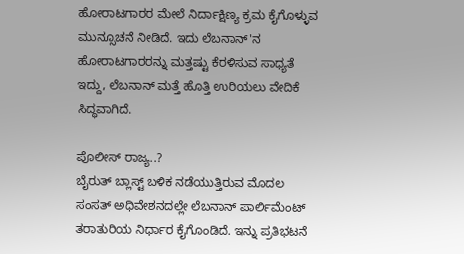ಹೋರಾಟಗಾರರ ಮೇಲೆ ನಿರ್ದಾಕ್ಷಿಣ್ಯ ಕ್ರಮ ಕೈಗೊಳ್ಳುವ ಮುನ್ಸೂಚನೆ ನೀಡಿದೆ. ಇದು ಲೆಬನಾನ್'ನ ಹೋರಾಟಗಾರರನ್ನು ಮತ್ತಷ್ಟು ಕೆರಳಿಸುವ ಸಾಧ್ಯತೆ ಇದ್ದು, ಲೆಬನಾನ್ ಮತ್ತೆ ಹೊತ್ತಿ ಉರಿಯಲು ವೇದಿಕೆ ಸಿದ್ಧವಾಗಿದೆ.

ಪೊಲೀಸ್ ರಾಜ್ಯ..?
ಬೈರುತ್ ಬ್ಲಾಸ್ಟ್ ಬಳಿಕ ನಡೆಯುತ್ತಿರುವ ಮೊದಲ ಸಂಸತ್ ಅಧಿವೇಶನದಲ್ಲೇ ಲೆಬನಾನ್ ಪಾರ್ಲಿಮೆಂಟ್ ತರಾತುರಿಯ ನಿರ್ಧಾರ ಕೈಗೊಂಡಿದೆ. ಇನ್ನು ಪ್ರತಿಭಟನೆ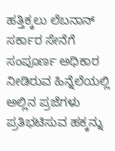ಹತ್ತಿಕ್ಕಲು ಲೆಬನಾನ್ ಸರ್ಕಾರ ಸೇನೆಗೆ ಸಂಪೂರ್ಣ ಅಧಿಕಾರ ನೀಡಿರುವ ಹಿನ್ನೆಲೆಯಲ್ಲಿ ಅಲ್ಲಿನ ಪ್ರಜೆಗಳು ಪ್ರತಿಭಟಿಸುವ ಹಕ್ಕನ್ನು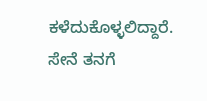ಕಳೆದುಕೊಳ್ಳಲಿದ್ದಾರೆ. ಸೇನೆ ತನಗೆ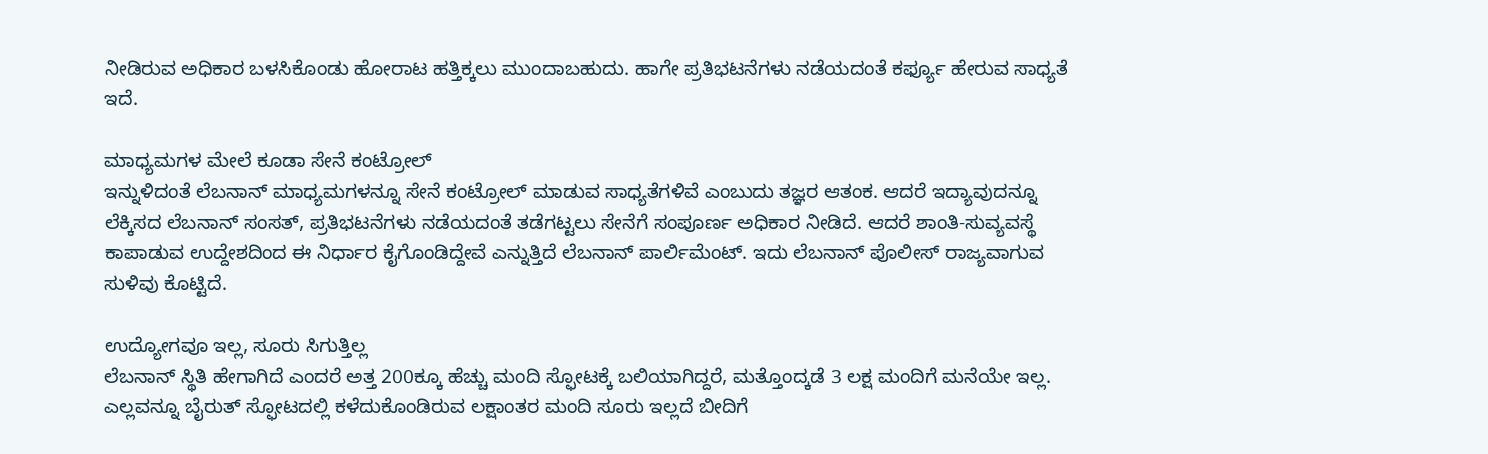ನೀಡಿರುವ ಅಧಿಕಾರ ಬಳಸಿಕೊಂಡು ಹೋರಾಟ ಹತ್ತಿಕ್ಕಲು ಮುಂದಾಬಹುದು. ಹಾಗೇ ಪ್ರತಿಭಟನೆಗಳು ನಡೆಯದಂತೆ ಕರ್ಫ್ಯೂ ಹೇರುವ ಸಾಧ್ಯತೆ ಇದೆ.

ಮಾಧ್ಯಮಗಳ ಮೇಲೆ ಕೂಡಾ ಸೇನೆ ಕಂಟ್ರೋಲ್
ಇನ್ನುಳಿದಂತೆ ಲೆಬನಾನ್ ಮಾಧ್ಯಮಗಳನ್ನೂ ಸೇನೆ ಕಂಟ್ರೋಲ್ ಮಾಡುವ ಸಾಧ್ಯತೆಗಳಿವೆ ಎಂಬುದು ತಜ್ಞರ ಆತಂಕ. ಆದರೆ ಇದ್ಯಾವುದನ್ನೂ ಲೆಕ್ಕಿಸದ ಲೆಬನಾನ್ ಸಂಸತ್, ಪ್ರತಿಭಟನೆಗಳು ನಡೆಯದಂತೆ ತಡೆಗಟ್ಟಲು ಸೇನೆಗೆ ಸಂಪೂರ್ಣ ಅಧಿಕಾರ ನೀಡಿದೆ. ಆದರೆ ಶಾಂತಿ-ಸುವ್ಯವಸ್ಥೆ ಕಾಪಾಡುವ ಉದ್ದೇಶದಿಂದ ಈ ನಿರ್ಧಾರ ಕೈಗೊಂಡಿದ್ದೇವೆ ಎನ್ನುತ್ತಿದೆ ಲೆಬನಾನ್ ಪಾರ್ಲಿಮೆಂಟ್. ಇದು ಲೆಬನಾನ್ ಪೊಲೀಸ್ ರಾಜ್ಯವಾಗುವ ಸುಳಿವು ಕೊಟ್ಟಿದೆ.

ಉದ್ಯೋಗವೂ ಇಲ್ಲ, ಸೂರು ಸಿಗುತ್ತಿಲ್ಲ
ಲೆಬನಾನ್ ಸ್ಥಿತಿ ಹೇಗಾಗಿದೆ ಎಂದರೆ ಅತ್ತ 200ಕ್ಕೂ ಹೆಚ್ಚು ಮಂದಿ ಸ್ಫೋಟಕ್ಕೆ ಬಲಿಯಾಗಿದ್ದರೆ, ಮತ್ತೊಂದ್ಕಡೆ 3 ಲಕ್ಷ ಮಂದಿಗೆ ಮನೆಯೇ ಇಲ್ಲ. ಎಲ್ಲವನ್ನೂ ಬೈರುತ್ ಸ್ಫೋಟದಲ್ಲಿ ಕಳೆದುಕೊಂಡಿರುವ ಲಕ್ಷಾಂತರ ಮಂದಿ ಸೂರು ಇಲ್ಲದೆ ಬೀದಿಗೆ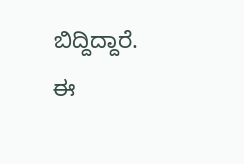ಬಿದ್ದಿದ್ದಾರೆ. ಈ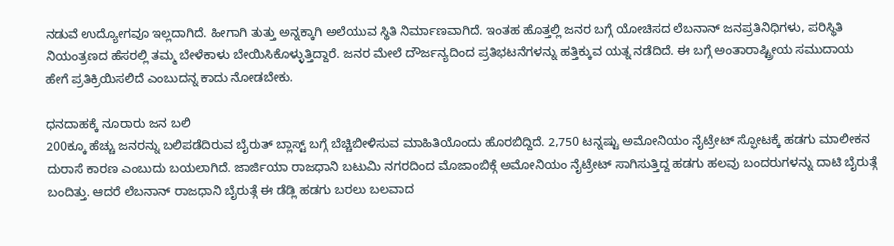ನಡುವೆ ಉದ್ಯೋಗವೂ ಇಲ್ಲದಾಗಿದೆ. ಹೀಗಾಗಿ ತುತ್ತು ಅನ್ನಕ್ಕಾಗಿ ಅಲೆಯುವ ಸ್ಥಿತಿ ನಿರ್ಮಾಣವಾಗಿದೆ. ಇಂತಹ ಹೊತ್ತಲ್ಲಿ ಜನರ ಬಗ್ಗೆ ಯೋಚಿಸದ ಲೆಬನಾನ್ ಜನಪ್ರತಿನಿಧಿಗಳು, ಪರಿಸ್ಥಿತಿ ನಿಯಂತ್ರಣದ ಹೆಸರಲ್ಲಿ ತಮ್ಮ ಬೇಳೆಕಾಳು ಬೇಯಿಸಿಕೊಳ್ಳುತ್ತಿದ್ದಾರೆ. ಜನರ ಮೇಲೆ ದೌರ್ಜನ್ಯದಿಂದ ಪ್ರತಿಭಟನೆಗಳನ್ನು ಹತ್ತಿಕ್ಕುವ ಯತ್ನ ನಡೆದಿದೆ. ಈ ಬಗ್ಗೆ ಅಂತಾರಾಷ್ಟ್ರೀಯ ಸಮುದಾಯ ಹೇಗೆ ಪ್ರತಿಕ್ರಿಯಿಸಲಿದೆ ಎಂಬುದನ್ನ ಕಾದು ನೋಡಬೇಕು.

ಧನದಾಹಕ್ಕೆ ನೂರಾರು ಜನ ಬಲಿ
200ಕ್ಕೂ ಹೆಚ್ಚು ಜನರನ್ನು ಬಲಿಪಡೆದಿರುವ ಬೈರುತ್ ಬ್ಲಾಸ್ಟ್ ಬಗ್ಗೆ ಬೆಚ್ಚಿಬೀಳಿಸುವ ಮಾಹಿತಿಯೊಂದು ಹೊರಬಿದ್ದಿದೆ. 2,750 ಟನ್ನಷ್ಟು ಅಮೋನಿಯಂ ನೈಟ್ರೇಟ್ ಸ್ಫೋಟಕ್ಕೆ ಹಡಗು ಮಾಲೀಕನ ದುರಾಸೆ ಕಾರಣ ಎಂಬುದು ಬಯಲಾಗಿದೆ. ಜಾರ್ಜಿಯಾ ರಾಜಧಾನಿ ಬಟುಮಿ ನಗರದಿಂದ ಮೊಜಾಂಬಿಕ್ಗೆ ಅಮೋನಿಯಂ ನೈಟ್ರೇಟ್ ಸಾಗಿಸುತ್ತಿದ್ದ ಹಡಗು ಹಲವು ಬಂದರುಗಳನ್ನು ದಾಟಿ ಬೈರುತ್ಗೆ ಬಂದಿತ್ತು. ಆದರೆ ಲೆಬನಾನ್ ರಾಜಧಾನಿ ಬೈರುತ್ಗೆ ಈ ಡೆಡ್ಲಿ ಹಡಗು ಬರಲು ಬಲವಾದ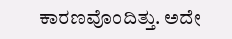ಕಾರಣವೊಂದಿತ್ತು. ಅದೇ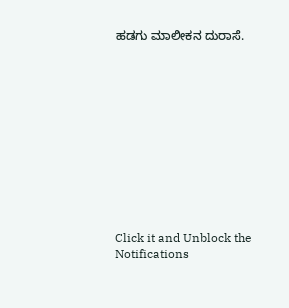ಹಡಗು ಮಾಲೀಕನ ದುರಾಸೆ.












Click it and Unblock the Notifications